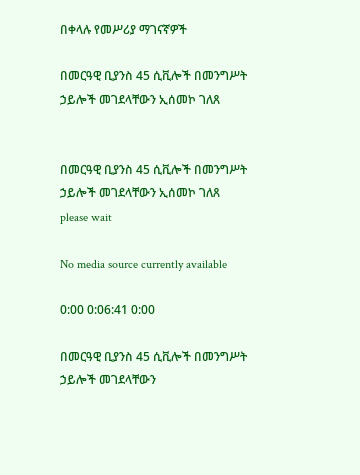በቀላሉ የመሥሪያ ማገናኛዎች

በመርዓዊ ቢያንስ 45 ሲቪሎች በመንግሥት ኃይሎች መገደላቸውን ኢሰመኮ ገለጸ


በመርዓዊ ቢያንስ 45 ሲቪሎች በመንግሥት ኃይሎች መገደላቸውን ኢሰመኮ ገለጸ
please wait

No media source currently available

0:00 0:06:41 0:00

በመርዓዊ ቢያንስ 45 ሲቪሎች በመንግሥት ኃይሎች መገደላቸውን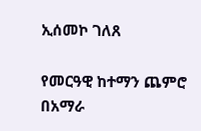ኢሰመኮ ገለጸ

የመርዓዊ ከተማን ጨምሮ በአማራ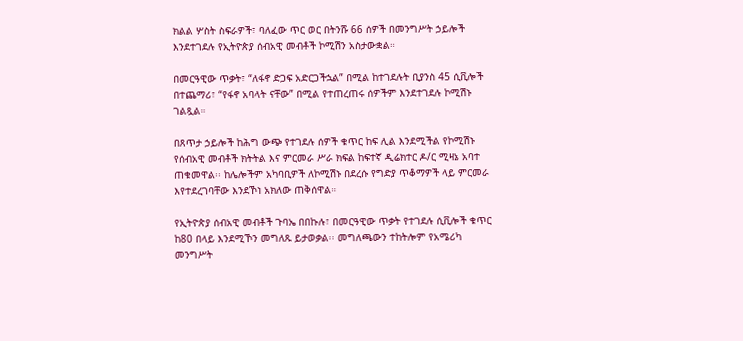ክልል ሦስት ስፍራዎች፣ ባለፈው ጥር ወር በትንሹ 66 ሰዎች በመንግሥት ኃይሎች እንደተገደሉ የኢትዮጵያ ሰብአዊ መብቶች ኮሚሽን አስታውቋል።

በመርዓዊው ጥቃት፣ “ለፋኖ ድጋፍ አድርጋችኋል” በሚል ከተገደሉት ቢያንስ 45 ሲቪሎች በተጨማሪ፣ “የፋኖ አባላት ናቸው” በሚል የተጠረጠሩ ሰዎችም እንደተገደሉ ኮሚሽኑ ገልጿል።

በጸጥታ ኃይሎች ከሕግ ውጭ የተገደሉ ሰዎች ቁጥር ከፍ ሊል እንደሚችል የኮሚሽኑ የሰብአዊ መብቶች ክትትል እና ምርመራ ሥራ ክፍል ከፍተኛ ዲሬክተር ዶ/ር ሚዛኔ አባተ ጠቁመዋል፡፡ ከሌሎችም አካባቢዎች ለኮሚሽኑ በደረሱ የግድያ ጥቆማዎች ላይ ምርመራ እየተደረገባቸው እንደኾነ አክለው ጠቅሰዋል።

የኢትዮጵያ ሰብአዊ መብቶች ጉባኤ በበኩሉ፣ በመርዓዊው ጥቃት የተገደሉ ሲቪሎች ቁጥር ከ80 በላይ እንደሚኾን መግለጹ ይታወቃል፡፡ መግለጫውን ተከትሎም የአሜሪካ መንግሥት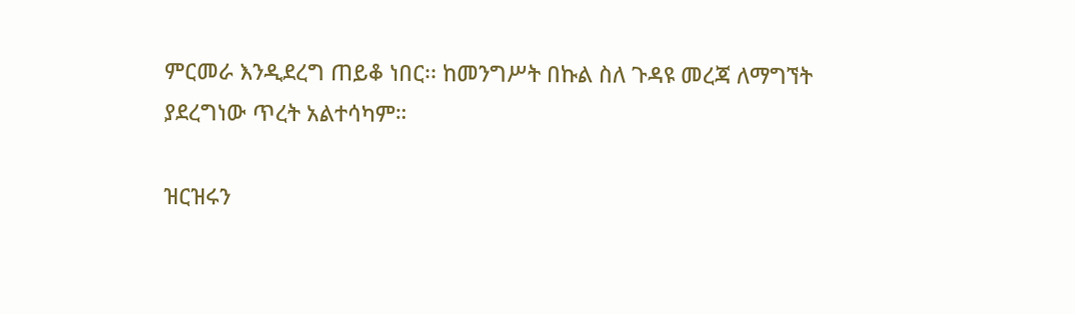ምርመራ እንዲደረግ ጠይቆ ነበር፡፡ ከመንግሥት በኩል ስለ ጉዳዩ መረጃ ለማግኘት ያደረግነው ጥረት አልተሳካም።

ዝርዝሩን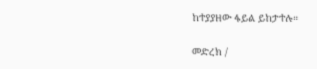ከተያያዘው ፋይል ይከታተሉ።

መድረክ /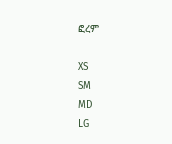ፎረም

XS
SM
MD
LG